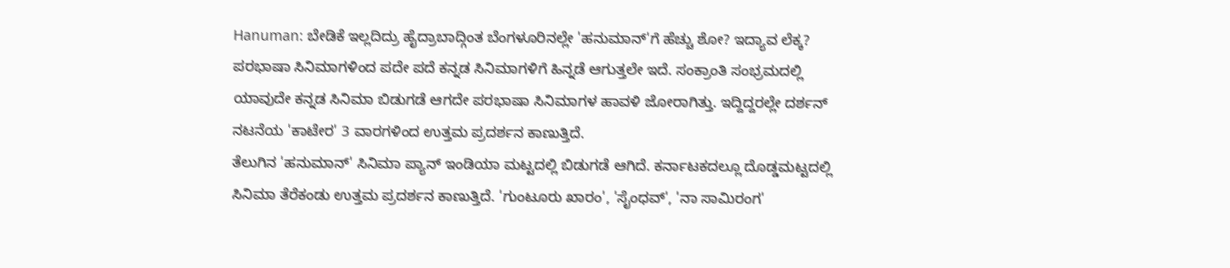Hanuman: ಬೇಡಿಕೆ ಇಲ್ಲದಿದ್ರು ಹೈದ್ರಾಬಾದ್ಗಿಂತ ಬೆಂಗಳೂರಿನಲ್ಲೇ 'ಹನುಮಾನ್'ಗೆ ಹೆಚ್ಚು ಶೋ? ಇದ್ಯಾವ ಲೆಕ್ಕ?
ಪರಭಾಷಾ ಸಿನಿಮಾಗಳಿಂದ ಪದೇ ಪದೆ ಕನ್ನಡ ಸಿನಿಮಾಗಳಿಗೆ ಹಿನ್ನಡೆ ಆಗುತ್ತಲೇ ಇದೆ. ಸಂಕ್ರಾಂತಿ ಸಂಭ್ರಮದಲ್ಲಿ ಯಾವುದೇ ಕನ್ನಡ ಸಿನಿಮಾ ಬಿಡುಗಡೆ ಆಗದೇ ಪರಭಾಷಾ ಸಿನಿಮಾಗಳ ಹಾವಳಿ ಜೋರಾಗಿತ್ತು. ಇದ್ದಿದ್ದರಲ್ಲೇ ದರ್ಶನ್ ನಟನೆಯ 'ಕಾಟೇರ' 3 ವಾರಗಳಿಂದ ಉತ್ತಮ ಪ್ರದರ್ಶನ ಕಾಣುತ್ತಿದೆ.
ತೆಲುಗಿನ 'ಹನುಮಾನ್' ಸಿನಿಮಾ ಪ್ಯಾನ್ ಇಂಡಿಯಾ ಮಟ್ಟದಲ್ಲಿ ಬಿಡುಗಡೆ ಆಗಿದೆ. ಕರ್ನಾಟಕದಲ್ಲೂ ದೊಡ್ಡಮಟ್ಟದಲ್ಲಿ ಸಿನಿಮಾ ತೆರೆಕಂಡು ಉತ್ತಮ ಪ್ರದರ್ಶನ ಕಾಣುತ್ತಿದೆ. 'ಗುಂಟೂರು ಖಾರಂ', 'ಸೈಂಧವ್', 'ನಾ ಸಾಮಿರಂಗ'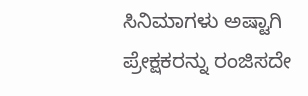ಸಿನಿಮಾಗಳು ಅಷ್ಟಾಗಿ ಪ್ರೇಕ್ಷಕರನ್ನು ರಂಜಿಸದೇ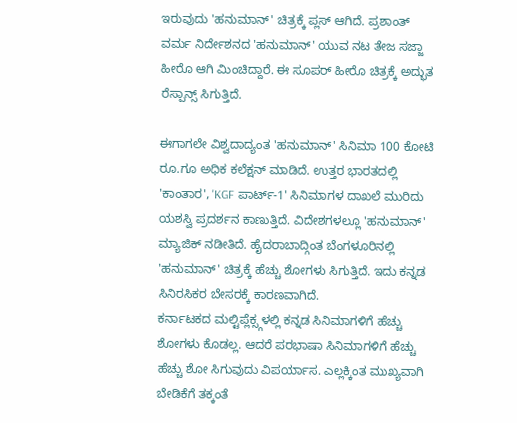ಇರುವುದು 'ಹನುಮಾನ್' ಚಿತ್ರಕ್ಕೆ ಪ್ಲಸ್ ಆಗಿದೆ. ಪ್ರಶಾಂತ್ ವರ್ಮ ನಿರ್ದೇಶನದ 'ಹನುಮಾನ್' ಯುವ ನಟ ತೇಜ ಸಜ್ಜಾ ಹೀರೊ ಆಗಿ ಮಿಂಚಿದ್ದಾರೆ. ಈ ಸೂಪರ್ ಹೀರೊ ಚಿತ್ರಕ್ಕೆ ಅದ್ಭುತ ರೆಸ್ಪಾನ್ಸ್ ಸಿಗುತ್ತಿದೆ.

ಈಗಾಗಲೇ ವಿಶ್ವದಾದ್ಯಂತ 'ಹನುಮಾನ್' ಸಿನಿಮಾ 100 ಕೋಟಿ ರೂ.ಗೂ ಅಧಿಕ ಕಲೆಕ್ಷನ್ ಮಾಡಿದೆ. ಉತ್ತರ ಭಾರತದಲ್ಲಿ 'ಕಾಂತಾರ', 'KGF ಪಾರ್ಟ್-1' ಸಿನಿಮಾಗಳ ದಾಖಲೆ ಮುರಿದು ಯಶಸ್ವಿ ಪ್ರದರ್ಶನ ಕಾಣುತ್ತಿದೆ. ವಿದೇಶಗಳಲ್ಲೂ 'ಹನುಮಾನ್' ಮ್ಯಾಜಿಕ್ ನಡೀತಿದೆ. ಹೈದರಾಬಾದ್ಗಿಂತ ಬೆಂಗಳೂರಿನಲ್ಲಿ 'ಹನುಮಾನ್' ಚಿತ್ರಕ್ಕೆ ಹೆಚ್ಚು ಶೋಗಳು ಸಿಗುತ್ತಿದೆ. ಇದು ಕನ್ನಡ ಸಿನಿರಸಿಕರ ಬೇಸರಕ್ಕೆ ಕಾರಣವಾಗಿದೆ.
ಕರ್ನಾಟಕದ ಮಲ್ಟಿಪ್ಲೆಕ್ಸ್ಗಳಲ್ಲಿ ಕನ್ನಡ ಸಿನಿಮಾಗಳಿಗೆ ಹೆಚ್ಚು ಶೋಗಳು ಕೊಡಲ್ಲ. ಆದರೆ ಪರಭಾಷಾ ಸಿನಿಮಾಗಳಿಗೆ ಹೆಚ್ಚು ಹೆಚ್ಚು ಶೋ ಸಿಗುವುದು ವಿಪರ್ಯಾಸ. ಎಲ್ಲಕ್ಕಿಂತ ಮುಖ್ಯವಾಗಿ ಬೇಡಿಕೆಗೆ ತಕ್ಕಂತೆ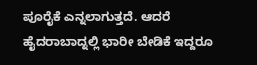ಪೂರೈಕೆ ಎನ್ನಲಾಗುತ್ತದೆ. ಆದರೆ ಹೈದರಾಬಾದ್ನಲ್ಲಿ ಭಾರೀ ಬೇಡಿಕೆ ಇದ್ದರೂ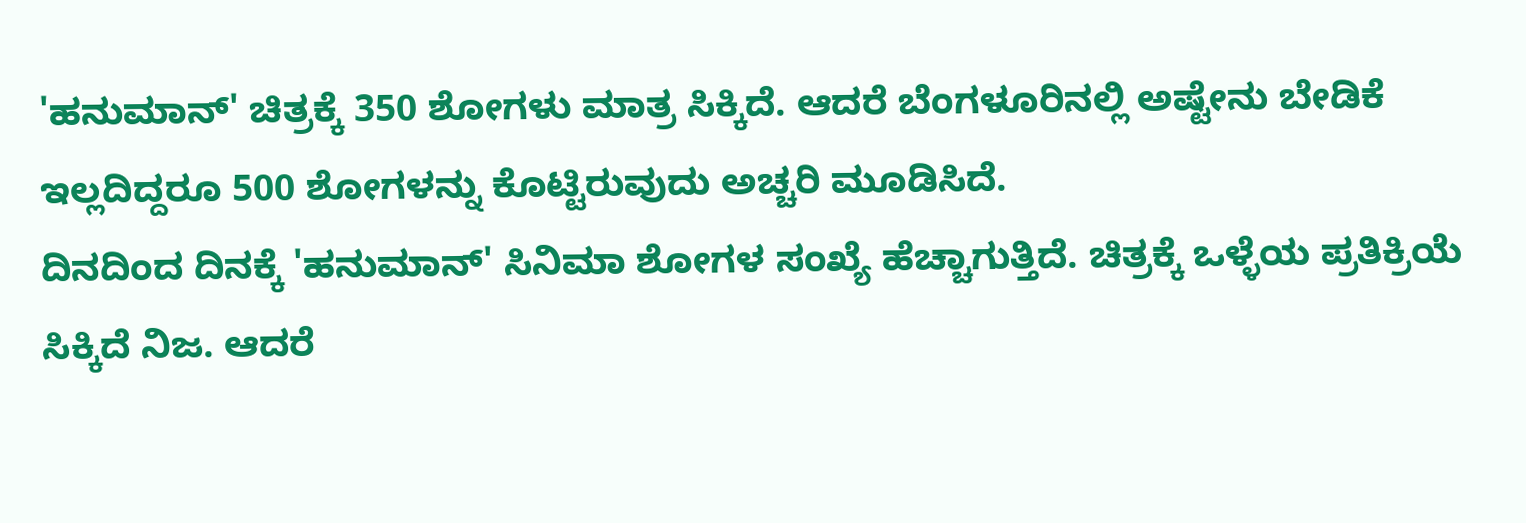'ಹನುಮಾನ್' ಚಿತ್ರಕ್ಕೆ 350 ಶೋಗಳು ಮಾತ್ರ ಸಿಕ್ಕಿದೆ. ಆದರೆ ಬೆಂಗಳೂರಿನಲ್ಲಿ ಅಷ್ಟೇನು ಬೇಡಿಕೆ ಇಲ್ಲದಿದ್ದರೂ 500 ಶೋಗಳನ್ನು ಕೊಟ್ಟಿರುವುದು ಅಚ್ಚರಿ ಮೂಡಿಸಿದೆ.
ದಿನದಿಂದ ದಿನಕ್ಕೆ 'ಹನುಮಾನ್' ಸಿನಿಮಾ ಶೋಗಳ ಸಂಖ್ಯೆ ಹೆಚ್ಚಾಗುತ್ತಿದೆ. ಚಿತ್ರಕ್ಕೆ ಒಳ್ಳೆಯ ಪ್ರತಿಕ್ರಿಯೆ ಸಿಕ್ಕಿದೆ ನಿಜ. ಆದರೆ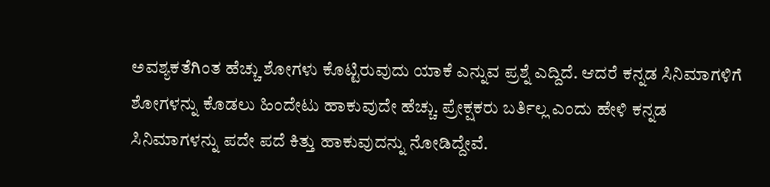ಅವಶ್ಯಕತೆಗಿಂತ ಹೆಚ್ಚು ಶೋಗಳು ಕೊಟ್ಟಿರುವುದು ಯಾಕೆ ಎನ್ನುವ ಪ್ರಶ್ನೆ ಎದ್ದಿದೆ. ಆದರೆ ಕನ್ನಡ ಸಿನಿಮಾಗಳಿಗೆ ಶೋಗಳನ್ನು ಕೊಡಲು ಹಿಂದೇಟು ಹಾಕುವುದೇ ಹೆಚ್ಚು. ಪ್ರೇಕ್ಷಕರು ಬರ್ತಿಲ್ಲ ಎಂದು ಹೇಳಿ ಕನ್ನಡ ಸಿನಿಮಾಗಳನ್ನು ಪದೇ ಪದೆ ಕಿತ್ತು ಹಾಕುವುದನ್ನು ನೋಡಿದ್ದೇವೆ.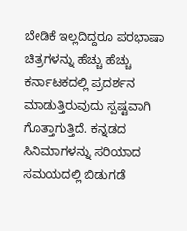ಬೇಡಿಕೆ ಇಲ್ಲದಿದ್ದರೂ ಪರಭಾಷಾ ಚಿತ್ರಗಳನ್ನು ಹೆಚ್ಚು ಹೆಚ್ಚು ಕರ್ನಾಟಕದಲ್ಲಿ ಪ್ರದರ್ಶನ ಮಾಡುತ್ತಿರುವುದು ಸ್ಪಷ್ಟವಾಗಿ ಗೊತ್ತಾಗುತ್ತಿದೆ. ಕನ್ನಡದ ಸಿನಿಮಾಗಳನ್ನು ಸರಿಯಾದ ಸಮಯದಲ್ಲಿ ಬಿಡುಗಡೆ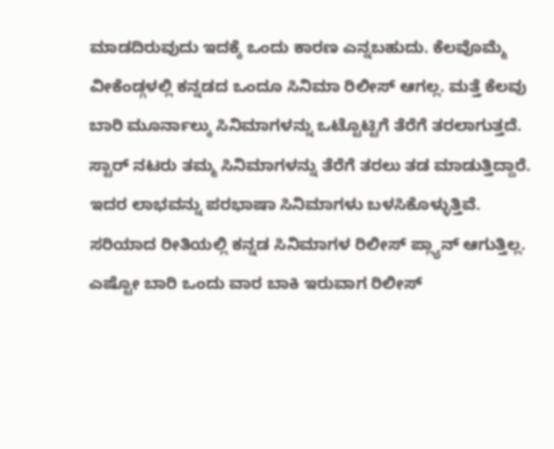ಮಾಡದಿರುವುದು ಇದಕ್ಕೆ ಒಂದು ಕಾರಣ ಎನ್ನಬಹುದು. ಕೆಲವೊಮ್ಮೆ ವೀಕೆಂಡ್ಗಳಲ್ಲಿ ಕನ್ನಡದ ಒಂದೂ ಸಿನಿಮಾ ರಿಲೀಸ್ ಆಗಲ್ಲ. ಮತ್ತೆ ಕೆಲವು ಬಾರಿ ಮೂರ್ನಾಲ್ಕು ಸಿನಿಮಾಗಳನ್ನು ಒಟ್ಟೊಟ್ಟಿಗೆ ತೆರೆಗೆ ತರಲಾಗುತ್ತದೆ.
ಸ್ಟಾರ್ ನಟರು ತಮ್ಮ ಸಿನಿಮಾಗಳನ್ನು ತೆರೆಗೆ ತರಲು ತಡ ಮಾಡುತ್ತಿದ್ದಾರೆ. ಇದರ ಲಾಭವನ್ನು ಪರಭಾಷಾ ಸಿನಿಮಾಗಳು ಬಳಸಿಕೊಳ್ಳುತ್ತಿವೆ. ಸರಿಯಾದ ರೀತಿಯಲ್ಲಿ ಕನ್ನಡ ಸಿನಿಮಾಗಳ ರಿಲೀಸ್ ಪ್ಲ್ಯಾನ್ ಆಗುತ್ತಿಲ್ಲ. ಎಷ್ಟೋ ಬಾರಿ ಒಂದು ವಾರ ಬಾಕಿ ಇರುವಾಗ ರಿಲೀಸ್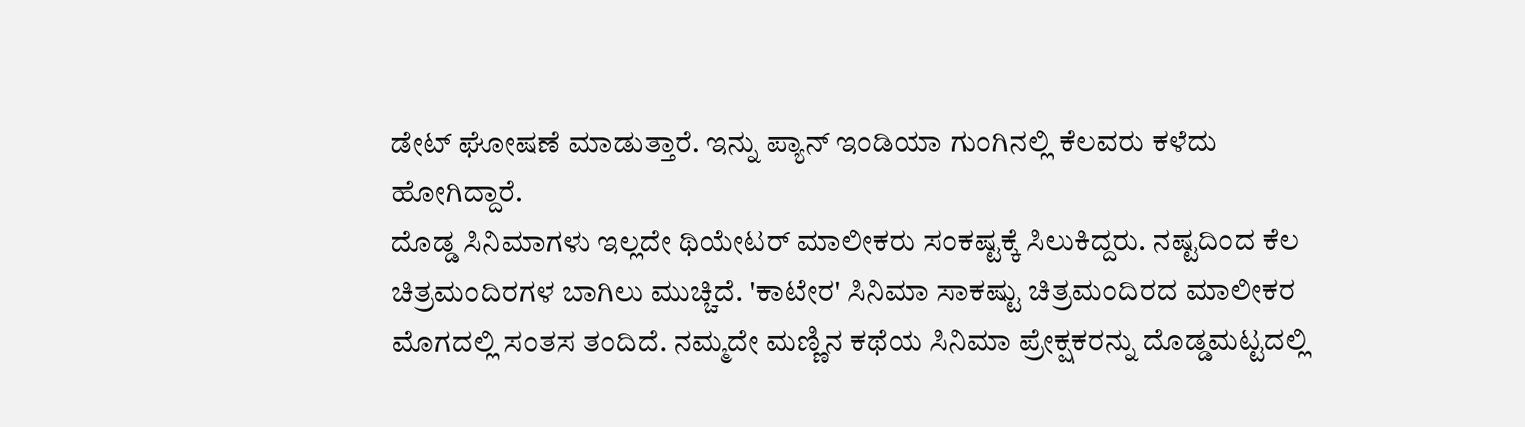ಡೇಟ್ ಘೋಷಣೆ ಮಾಡುತ್ತಾರೆ. ಇನ್ನು ಪ್ಯಾನ್ ಇಂಡಿಯಾ ಗುಂಗಿನಲ್ಲಿ ಕೆಲವರು ಕಳೆದು ಹೋಗಿದ್ದಾರೆ.
ದೊಡ್ಡ ಸಿನಿಮಾಗಳು ಇಲ್ಲದೇ ಥಿಯೇಟರ್ ಮಾಲೀಕರು ಸಂಕಷ್ಟಕ್ಕೆ ಸಿಲುಕಿದ್ದರು. ನಷ್ಟದಿಂದ ಕೆಲ ಚಿತ್ರಮಂದಿರಗಳ ಬಾಗಿಲು ಮುಚ್ಚಿದೆ. 'ಕಾಟೇರ' ಸಿನಿಮಾ ಸಾಕಷ್ಟು ಚಿತ್ರಮಂದಿರದ ಮಾಲೀಕರ ಮೊಗದಲ್ಲಿ ಸಂತಸ ತಂದಿದೆ. ನಮ್ಮದೇ ಮಣ್ಣಿನ ಕಥೆಯ ಸಿನಿಮಾ ಪ್ರೇಕ್ಷಕರನ್ನು ದೊಡ್ಡಮಟ್ಟದಲ್ಲಿ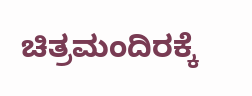ಚಿತ್ರಮಂದಿರಕ್ಕೆ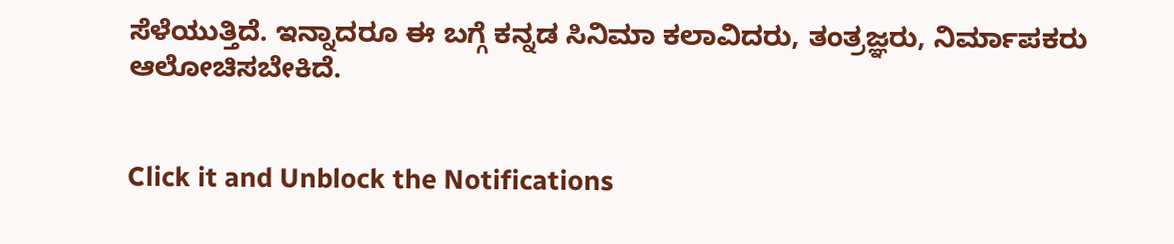ಸೆಳೆಯುತ್ತಿದೆ. ಇನ್ನಾದರೂ ಈ ಬಗ್ಗೆ ಕನ್ನಡ ಸಿನಿಮಾ ಕಲಾವಿದರು, ತಂತ್ರಜ್ಞರು, ನಿರ್ಮಾಪಕರು ಆಲೋಚಿಸಬೇಕಿದೆ.


Click it and Unblock the Notifications